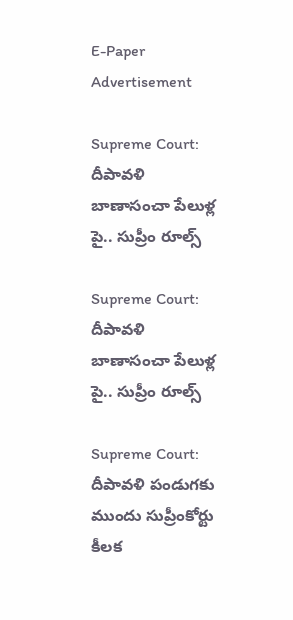E-Paper
Advertisement

Supreme Court: దీపావళి బాణాసంచా పేలుళ్ల పై.. సుప్రీం రూల్స్

Supreme Court: దీపావళి బాణాసంచా పేలుళ్ల పై.. సుప్రీం రూల్స్

Supreme Court: దీపావళి పండుగకు ముందు సుప్రీంకోర్టు కీలక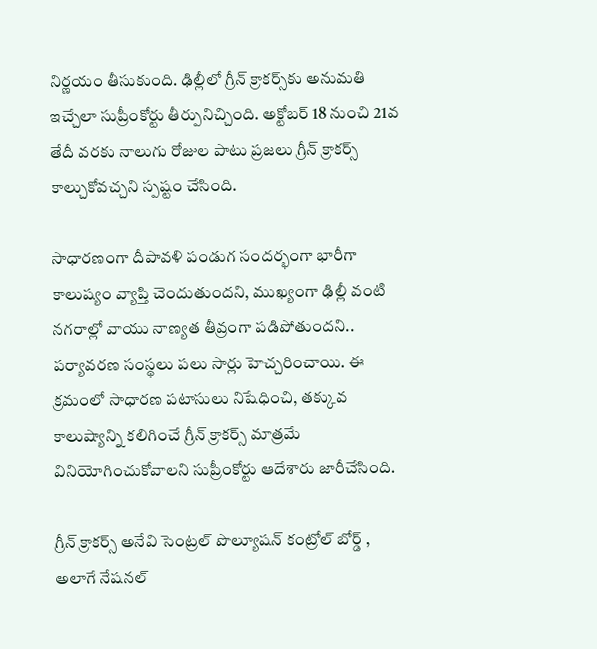నిర్ణయం తీసుకుంది. ఢిల్లీలో గ్రీన్ క్రాకర్స్‌కు అనుమతి ఇచ్చేలా సుప్రీంకోర్టు తీర్పునిచ్చింది. అక్టోబర్ 18 నుంచి 21వ తేదీ వరకు నాలుగు రోజుల పాటు ప్రజలు గ్రీన్ క్రాకర్స్ కాల్చుకోవచ్చని స్పష్టం చేసింది.

సాధారణంగా దీపావళి పండుగ సందర్భంగా భారీగా కాలుష్యం వ్యాప్తి చెందుతుందని, ముఖ్యంగా ఢిల్లీ వంటి నగరాల్లో వాయు నాణ్యత తీవ్రంగా పడిపోతుందని.. పర్యావరణ సంస్థలు పలు సార్లు హెచ్చరించాయి. ఈ క్రమంలో సాధారణ పటాసులు నిషేధించి, తక్కువ కాలుష్యాన్ని కలిగించే గ్రీన్ క్రాకర్స్ మాత్రమే వినియోగించుకోవాలని సుప్రీంకోర్టు ఆదేశారు జారీచేసింది.

గ్రీన్ క్రాకర్స్ అనేవి సెంట్రల్ పొల్యూషన్ కంట్రోల్ బోర్డ్ , అలాగే నేషనల్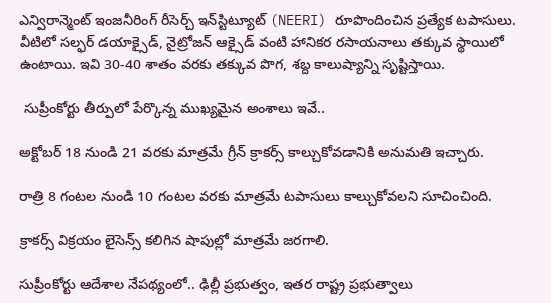ఎన్విరాన్మెంట్ ఇంజనీరింగ్ రీసెర్చ్ ఇన్‌స్టిట్యూట్ (NEERI) రూపొందించిన ప్రత్యేక టపాసులు. వీటిలో సల్ఫర్ డయాక్సైడ్, నైట్రోజన్ ఆక్సైడ్ వంటి హానికర రసాయనాలు తక్కువ స్థాయిలో ఉంటాయి. ఇవి 30-40 శాతం వరకు తక్కువ పొగ, శబ్ద కాలుష్యాన్ని సృష్టిస్తాయి.

 సుప్రీంకోర్టు తీర్పులో పేర్కొన్న ముఖ్యమైన అంశాలు ఇవే..

అక్టోబర్ 18 నుండి 21 వరకు మాత్రమే గ్రీన్ క్రాకర్స్ కాల్చుకోవడానికి అనుమతి ఇచ్చారు.

రాత్రి 8 గంటల నుండి 10 గంటల వరకు మాత్రమే టపాసులు కాల్చుకోవలని సూచించింది.

క్రాకర్స్ విక్రయం లైసెన్స్ కలిగిన షాపుల్లో మాత్రమే జరగాలి.

సుప్రీంకోర్టు ఆదేశాల నేపథ్యంలో.. ఢిల్లీ ప్రభుత్వం, ఇతర రాష్ట్ర ప్రభుత్వాలు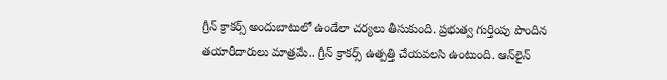గ్రీన్ క్రాకర్స్ అందుబాటులో ఉండేలా చర్యలు తీసుకుంది. ప్రభుత్వ గుర్తింపు పొందిన తయారీదారులు మాత్రమే.. గ్రీన్ క్రాకర్స్ ఉత్పత్తి చేయవలసి ఉంటుంది. ఆన్‌లైన్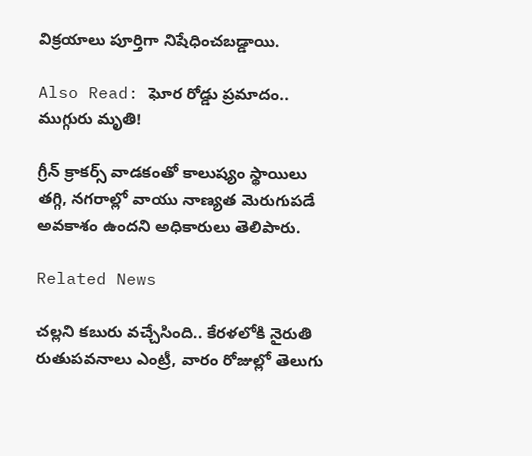విక్రయాలు పూర్తిగా నిషేధించబడ్డాయి.

Also Read: ఘోర రోడ్డు ప్రమాదం.. ముగ్గురు మృతి!

గ్రీన్ క్రాకర్స్ వాడకంతో కాలుష్యం స్థాయిలు తగ్గి, నగరాల్లో వాయు నాణ్యత మెరుగుపడే అవకాశం ఉందని అధికారులు తెలిపారు.

Related News

చల్లని కబురు వచ్చేసింది.. కేరళలోకి నైరుతి రుతుపవనాలు ఎంట్రీ, వారం రోజుల్లో తెలుగు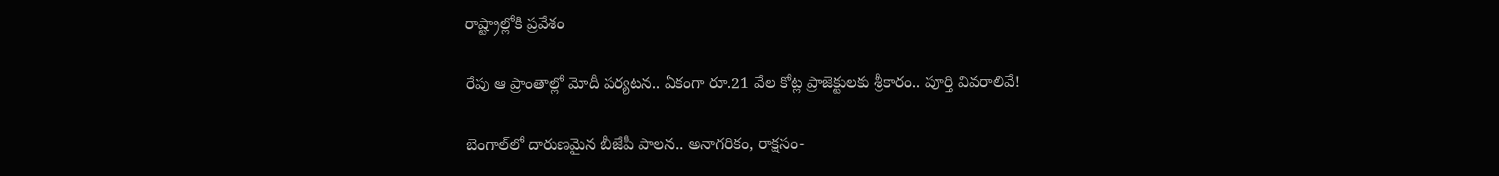రాష్ట్రాల్లోకి ప్రవేశం

రేపు ఆ ప్రాంతాల్లో మోదీ పర్యటన.. ఏకంగా రూ.21 వేల కోట్ల ప్రాజెక్టులకు శ్రీకారం.. పూర్తి వివరాలివే!

బెంగాల్‌లో దారుణమైన బీజేపీ పాలన.. అనాగరికం, రాక్షసం-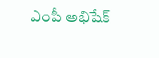ఎంపీ అభిషేక్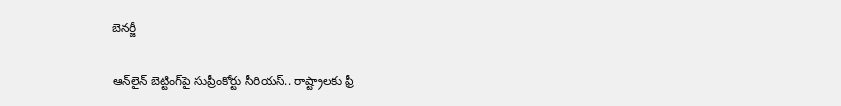బెనర్జీ

ఆన్‌లైన్ బెట్టింగ్‌పై సుప్రీంకోర్టు సీరియస్.. రాష్ట్రాలకు ఫ్రీ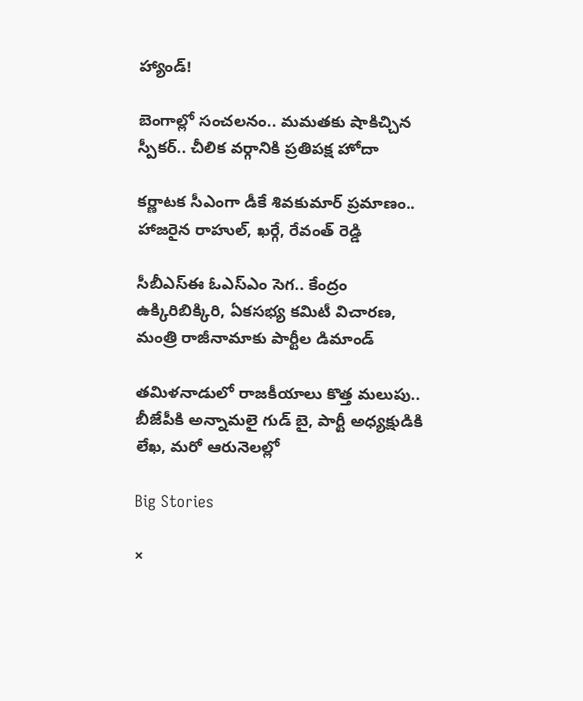హ్యాండ్!

బెంగాల్లో సంచలనం.. మమతకు షాకిచ్చిన స్పీకర్.. చీలిక వర్గానికి ప్రతిపక్ష హోదా

కర్ణాటక సీఎంగా డీకే శివకుమార్‌ ప్రమాణం.. హాజరైన రాహుల్, ఖర్గే, రేవంత్ రెడ్డి

సీబీఎస్ఈ ఓఎస్ఎం సెగ.. కేంద్రం ఉక్కిరిబిక్కిరి, ఏకసభ్య కమిటీ విచారణ, మంత్రి రాజీనామాకు పార్టీల డిమాండ్

తమిళనాడులో రాజకీయాలు కొత్త మలుపు.. బీజేపీకి అన్నామలై గుడ్ బై, పార్టీ అధ్యక్షుడికి లేఖ, మరో ఆరునెలల్లో

Big Stories

×